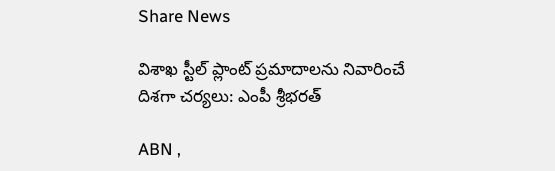Share News

విశాఖ స్టీల్ ప్లాంట్‌ ప్రమాదాలను నివారించే దిశగా చర్యలు: ఎంపీ శ్రీభరత్

ABN ,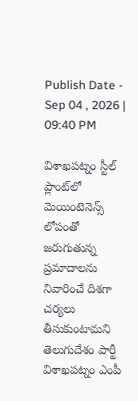Publish Date - Sep 04 , 2026 | 09:40 PM

విశాఖపట్నం స్టీల్ ప్లాంట్‌లో మెయింటెనెన్స్ లోపంతో జరుగుతున్న ప్రమాదాలను నివారించే దిశగా చర్యలు తీసుకుంటామని తెలుగుదేశం పార్టీ విశాఖపట్నం ఎంపీ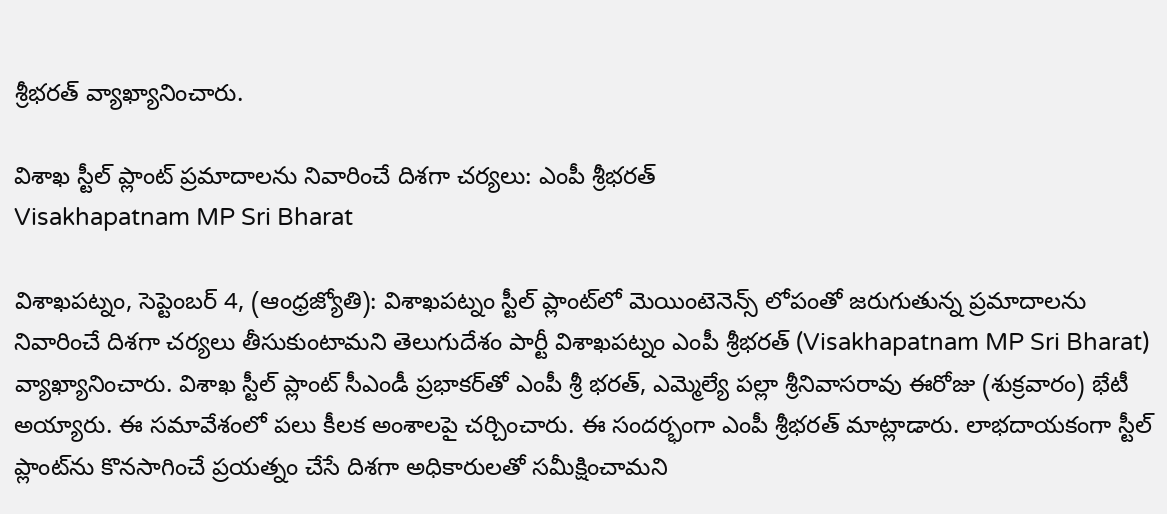శ్రీభరత్ వ్యాఖ్యానించారు.

విశాఖ స్టీల్ ప్లాంట్‌ ప్రమాదాలను నివారించే దిశగా చర్యలు: ఎంపీ శ్రీభరత్
Visakhapatnam MP Sri Bharat

విశాఖపట్నం, సెప్టెంబర్ 4, (ఆంధ్రజ్యోతి): విశాఖపట్నం స్టీల్ ప్లాంట్‌లో మెయింటెనెన్స్ లోపంతో జరుగుతున్న ప్రమాదాలను నివారించే దిశగా చర్యలు తీసుకుంటామని తెలుగుదేశం పార్టీ విశాఖపట్నం ఎంపీ శ్రీభరత్ (Visakhapatnam MP Sri Bharat) వ్యాఖ్యానించారు. విశాఖ స్టీల్ ప్లాంట్‌ సీఎండీ ప్రభాకర్‌తో ఎంపీ శ్రీ భరత్, ఎమ్మెల్యే పల్లా శ్రీనివాసరావు ఈరోజు (శుక్రవారం) భేటీ అయ్యారు. ఈ సమావేశంలో పలు కీలక అంశాలపై చర్చించారు. ఈ సందర్భంగా ఎంపీ శ్రీభరత్ మాట్లాడారు. లాభదాయకంగా స్టీల్ ప్లాంట్‌ను కొనసాగించే ప్రయత్నం చేసే దిశగా అధికారులతో సమీక్షించామని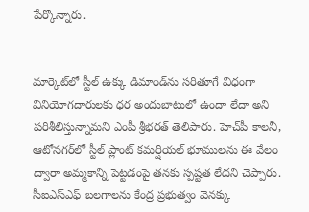పేర్కొన్నారు.


మార్కెట్‌లో స్టీల్ ఉక్కు డిమాండ్‌ను సరితూగే విధంగా వినియోగదారులకు ధర అందుబాటులో ఉందా లేదా అని పరిశీలిస్తున్నామని ఎంపీ శ్రీభరత్ తెలిపారు. హెచ్‌పీ కాలనీ, ఆటోనగర్‌లో స్టీల్ ప్లాంట్ కమర్షియల్ భూములను ఈ వేలం ద్వారా అమ్మకాన్ని పెట్టడంపై తనకు స్పష్టత లేదని చెప్పారు. సీఐఎస్ఎఫ్ బలగాలను కేంద్ర ప్రభుత్వం వెనక్కు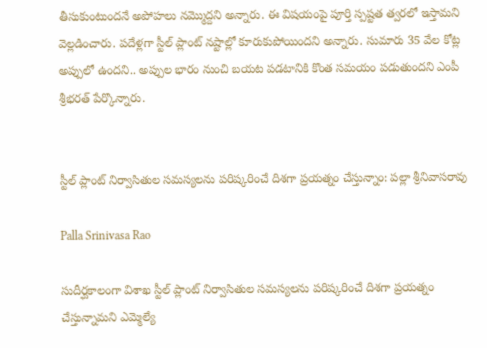తీసుకుంటుందనే అపోహలు నమ్మొద్దని అన్నారు. ఈ విషయంపై పూర్తి స్పష్టత త్వరలో ఇస్తామని వెల్లడించారు. పదేళ్లగా స్టీల్ ప్లాంట్ నష్టాల్లో కూరుకుపోయిందని అన్నారు. సుమారు 35 వేల కోట్ల అప్పులో ఉందని.. అప్పుల భారం నుంచి బయట పడటానికి కొంత సమయం పడుతుందని ఎంపీ శ్రీభరత్ పేర్కొన్నారు.


స్టీల్ ప్లాంట్ నిర్వాసితుల సమస్యలను పరిష్కరించే దిశగా ప్రయత్నం చేస్తున్నాం: పల్లా శ్రీనివాసరావు

Palla Srinivasa Rao

సుదీర్ఘకాలంగా విశాఖ స్టీల్ ప్లాంట్ నిర్వాసితుల సమస్యలను పరిష్కరించే దిశగా ప్రయత్నం చేస్తున్నామని ఎమ్మెల్యే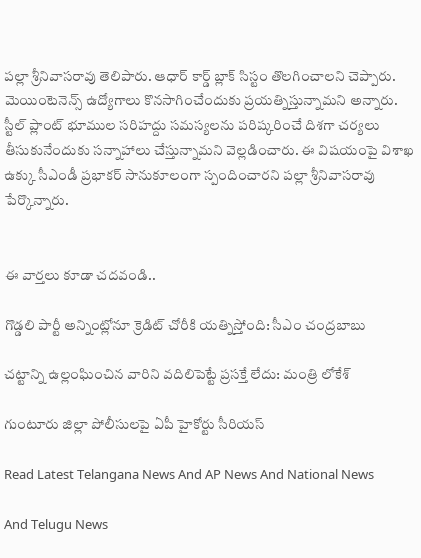పల్లా శ్రీనివాసరావు తెలిపారు. ఆధార్ కార్డ్ బ్లాక్ సిస్టం తొలగించాలని చెప్పారు. మెయింటెనెన్స్ ఉద్యోగాలు కొనసాగించేందుకు ప్రయత్నిస్తున్నామని అన్నారు. స్టీల్ ప్లాంట్ భూముల సరిహద్దు సమస్యలను పరిష్కరించే దిశగా చర్యలు తీసుకునేందుకు సన్నాహాలు చేస్తున్నామని వెల్లడించారు. ఈ విషయంపై విశాఖ ఉక్కు సీఎండీ ప్రభాకర్ సానుకూలంగా స్పందించారని పల్లా శ్రీనివాసరావు పేర్కొన్నారు.


ఈ వార్తలు కూడా చదవండి..

గొడ్డలి పార్టీ అన్నింట్లోనూ క్రెడిట్‌ చోరీకి యత్నిస్తోంది: సీఎం చంద్రబాబు

చట్టాన్ని ఉల్లంఘించిన వారిని వదిలిపెట్టే ప్రసక్తే లేదు: మంత్రి లోకేశ్

గుంటూరు జిల్లా పోలీసులపై ఏపీ హైకోర్టు సీరియస్

Read Latest Telangana News And AP News And National News

And Telugu News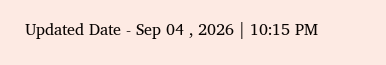Updated Date - Sep 04 , 2026 | 10:15 PM